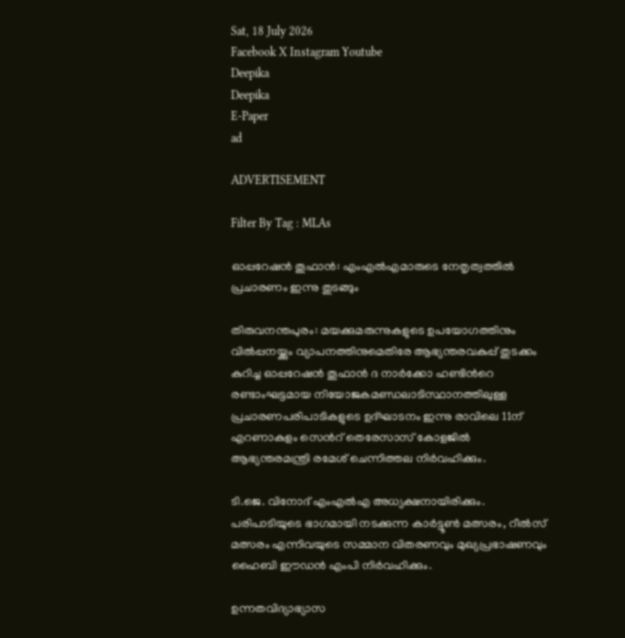Sat, 18 July 2026
Facebook X Instagram Youtube
Deepika
Deepika
E-Paper
ad

ADVERTISEMENT

Filter By Tag : MLAs

ഓപ്പറേഷൻ തൂഫാൻ: എംഎൽഎമാരുടെ നേതൃത്വത്തിൽ പ്രചാരണം ഇന്നു തുടങ്ങും

തിരുവനന്തപുരം: മയക്കുമരുന്നുകളുടെ ഉപയോഗത്തിനും വിൽപ്പനയ്ക്കും വ്യാപനത്തിനുമെതിരേ ആഭ്യന്തരവകുപ്പ് തുടക്കം കുറിച്ച ഓപ്പറേഷൻ തൂഫാൻ ദ നാർക്കോ ഹണ്ടിന്‍റെ രണ്ടാംഘട്ടമായ നിയോജകമണ്ഡലാടിസ്ഥാനത്തിലുള്ള പ്രചാരണപരിപാടികളുടെ ഉദ്ഘാടനം ഇന്നു രാവിലെ 11ന് എറണാകുളം സെന്‍റ് തെരേസാസ് കോളജിൽ ആഭ്യന്തരമന്ത്രി രമേശ് ചെന്നിത്തല നിർവഹിക്കും.

ടി.ജെ. വിനോദ് എംഎൽഎ അധ്യക്ഷനായിരിക്കും. പരിപാടിയുടെ ഭാഗമായി നടക്കുന്ന കാർട്ടൂൺ മത്സരം, റീൽസ് മത്സരം എന്നിവയുടെ സമ്മാന വിതരണവും മുഖ്യപ്രഭാഷണവും ഹൈബി ഈഡൻ എംപി നിർവഹിക്കും.

ഉന്നതവിദ്യാഭ്യാസ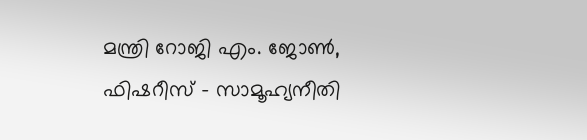മന്ത്രി റോജി എം. ജോൺ, ഫിഷറീസ് - സാമൂഹ്യനീതി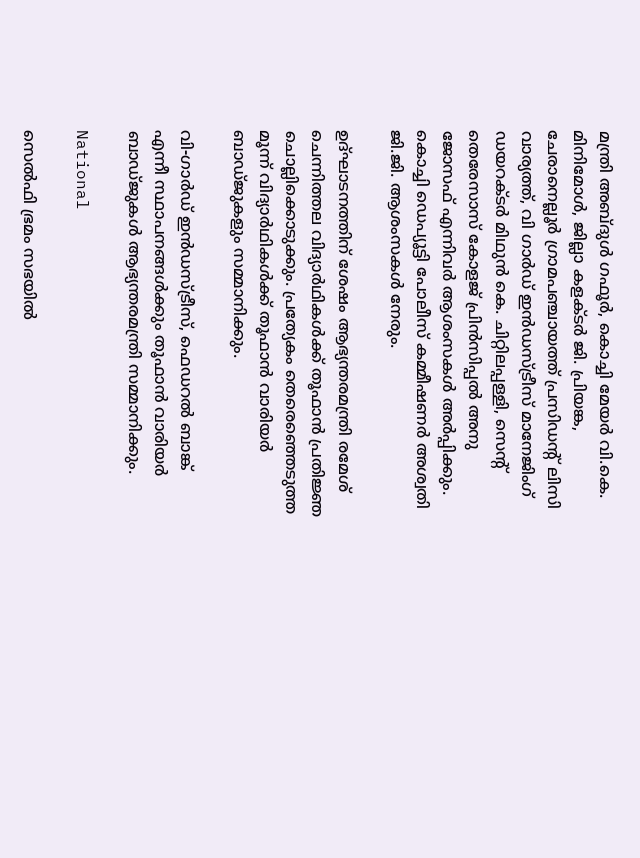മന്ത്രി അബ്ദുൾ ഗഫൂർ, കൊച്ചി മേയർ വി.കെ. മിനിമോൾ, ജില്ലാ കളക്‌ടർ ജി. പ്രിയങ്ക, ചേരാനെല്ലൂർ ഗ്രാമപഞ്ചായത്ത് പ്രസിഡന്‍റ് ലിസി വാര്യത്ത്, വി ഗാർഡ് ഇൻഡസ്ട്രീസ് മാനേജിംഗ് ഡയറക്ടർ മിഥുൻ കെ. ചിറ്റിലപ്പള്ളി, സെന്‍റ് തെരേസാസ് കോളജ് പ്രിൻസിപ്പൽ അനു ജോസഫ് എന്നിവർ ആശംസകൾ അർപ്പിക്കും. കൊച്ചി ഡെപ്യൂട്ടി പോലീസ് കമ്മീഷണർ അശ്വതി ജി.ജി. ആശംസകൾ നേരും.

ഉദ്ഘാടനത്തിന് ശേഷം ആഭ്യന്തരമന്ത്രി രമേശ് ചെന്നിത്തല വിദ്യാർഥികൾക്ക് തൂഫാൻ പ്രതിജ്ഞ ചൊല്ലിക്കൊടുക്കും. പ്രത്യേകം തെരെഞ്ഞെടുത്ത മൂന്ന് വിദ്യാർഥികൾക്ക് തൂഫാൻ വാരിയർ ബാഡ്ജുകളും സമ്മാനിക്കും.

വി-ഗാർഡ് ഇൻഡസ്ട്രീസ്, ഫെഡറൽ ബാങ്ക് എന്നീ സ്ഥാപനങ്ങൾക്കും തൂഫാൻ വാരിയർ ബാഡ്ജുകൾ ആഭ്യന്തരമന്ത്രി സമ്മാനിക്കും.

National

സെൽഫി ഭ്രമം സഭയിൽ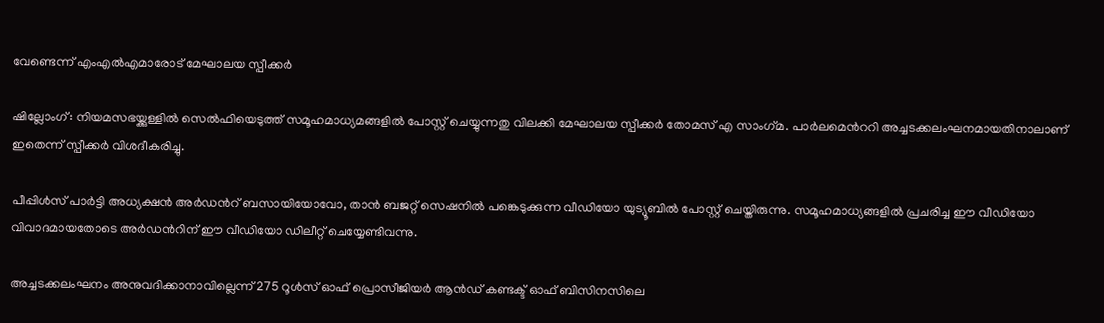വേണ്ടെന്ന് എംഎൽഎമാരോട് മേഘാലയ സ്പീക്കർ

ഷില്ലോംഗ്: നിയമസഭയ്ക്കുള്ളിൽ സെൽഫിയെടുത്ത് സമൂഹമാധ്യമങ്ങളിൽ പോസ്റ്റ് ചെയ്യുന്നതു വിലക്കി മേഘാലയ സ്പീക്കർ തോമസ് എ സാംഗ്‌മ. പാർലമെന്‍ററി അച്ചടക്കലംഘനമായതിനാലാണ് ഇതെന്ന് സ്പീക്കർ വിശദീകരിച്ചു.

പീപ്പിൾസ് പാർട്ടി അധ്യക്ഷൻ അർഡന്‍റ് ബസായിയോവോ, താൻ ബജറ്റ് സെഷനിൽ പങ്കെടുക്കുന്ന വീഡിയോ യുട്യൂബിൽ പോസ്റ്റ് ചെയ്തിരുന്നു. സമൂഹമാധ്യങ്ങളിൽ പ്രചരിച്ച ഈ വീഡിയോ വിവാദമായതോടെ അർഡന്‍റിന് ഈ വീഡിയോ ഡിലീറ്റ് ചെയ്യേണ്ടിവന്നു.

അച്ചടക്കലംഘനം അനുവദിക്കാനാവില്ലെന്ന് 275 റൂൾസ് ഓഫ് പ്രൊസീജിയർ ആൻഡ് കണ്ടക്ട് ഓഫ് ബിസിനസിലെ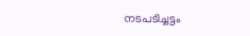നടപടിച്ചട്ടം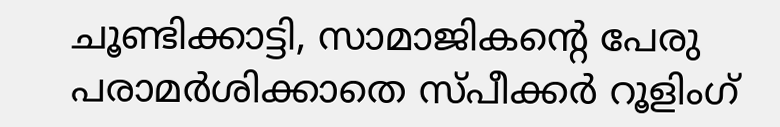ചൂണ്ടിക്കാട്ടി, സാമാജികന്‍റെ പേരു പരാമർശിക്കാതെ സ്പീക്കർ റൂളിംഗ്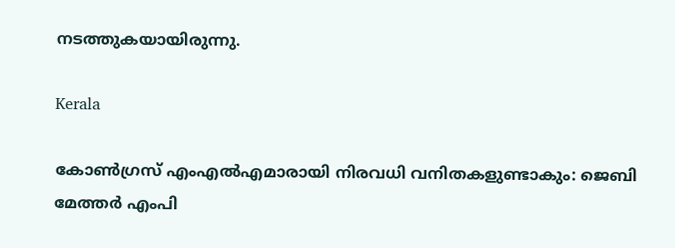നടത്തുകയായിരുന്നു.

Kerala

കോൺഗ്രസ് എംഎൽഎമാരായി നിരവധി വനിതകളുണ്ടാകും: ജെബി മേത്തർ എംപി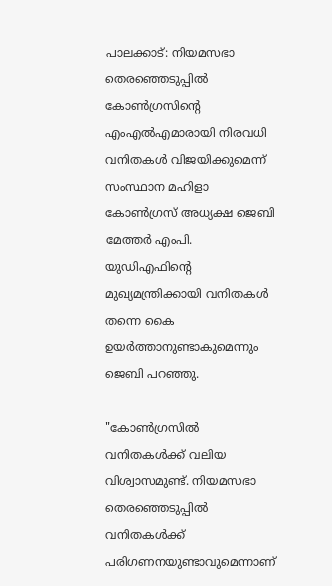പാലക്കാട്: നിയമസഭാ തെരഞ്ഞെടുപ്പിൽ കോൺഗ്രസിന്‍റെ എംഎൽഎമാരായി നിരവധി വനിതകൾ വിജയിക്കുമെന്ന് സംസ്ഥാന മഹിളാ കോൺഗ്രസ് അധ്യക്ഷ ജെബി മേത്തർ എംപി. യുഡിഎഫിന്‍റെ മുഖ്യമന്ത്രിക്കായി വനിതകൾ തന്നെ കൈ ഉയർത്താനുണ്ടാകുമെന്നും ജെബി പറഞ്ഞു.

"കോൺഗ്രസിൽ വനിതകൾക്ക് വലിയ വിശ്വാസമുണ്ട്. നിയമസഭാ തെരഞ്ഞെടുപ്പിൽ വനിതകൾക്ക് പരിഗണനയുണ്ടാവുമെന്നാണ്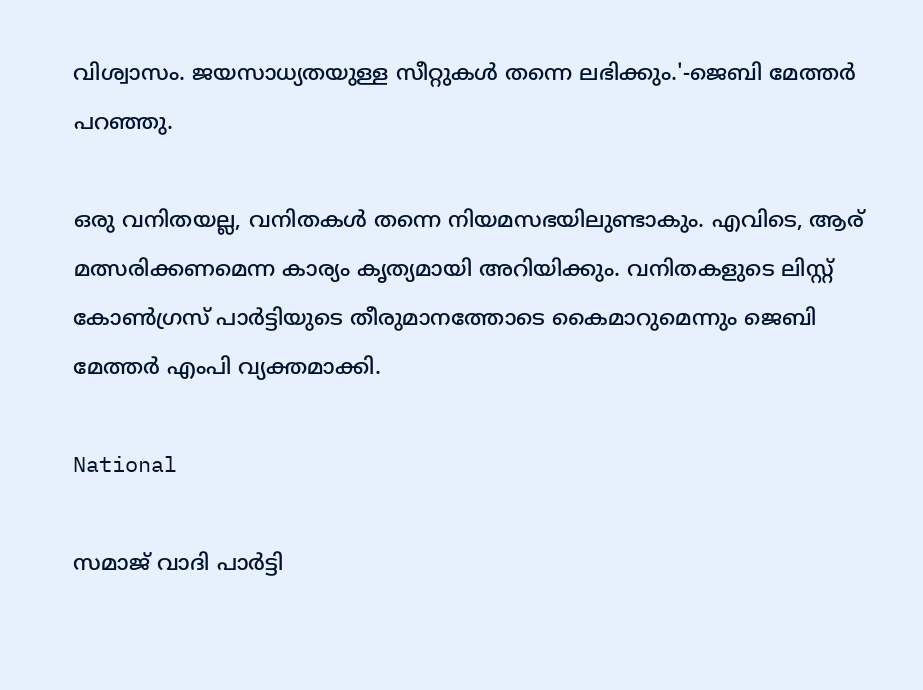വിശ്വാസം. ജയസാധ്യതയുള്ള സീറ്റുകൾ തന്നെ ലഭിക്കും.'-ജെബി മേത്തർ പറഞ്ഞു.

ഒരു വനിതയല്ല, വനിതകൾ തന്നെ നിയമസഭയിലുണ്ടാകും. എവിടെ, ആര് മത്സരിക്കണമെന്ന കാര്യം കൃത്യമായി അറിയിക്കും. വനിതകളുടെ ലിസ്റ്റ് കോൺഗ്രസ് പാർട്ടിയുടെ തീരുമാനത്തോടെ കൈമാറുമെന്നും ജെബി മേത്തർ എംപി വ്യക്തമാക്കി.

National

സമാജ് വാദി പാർട്ടി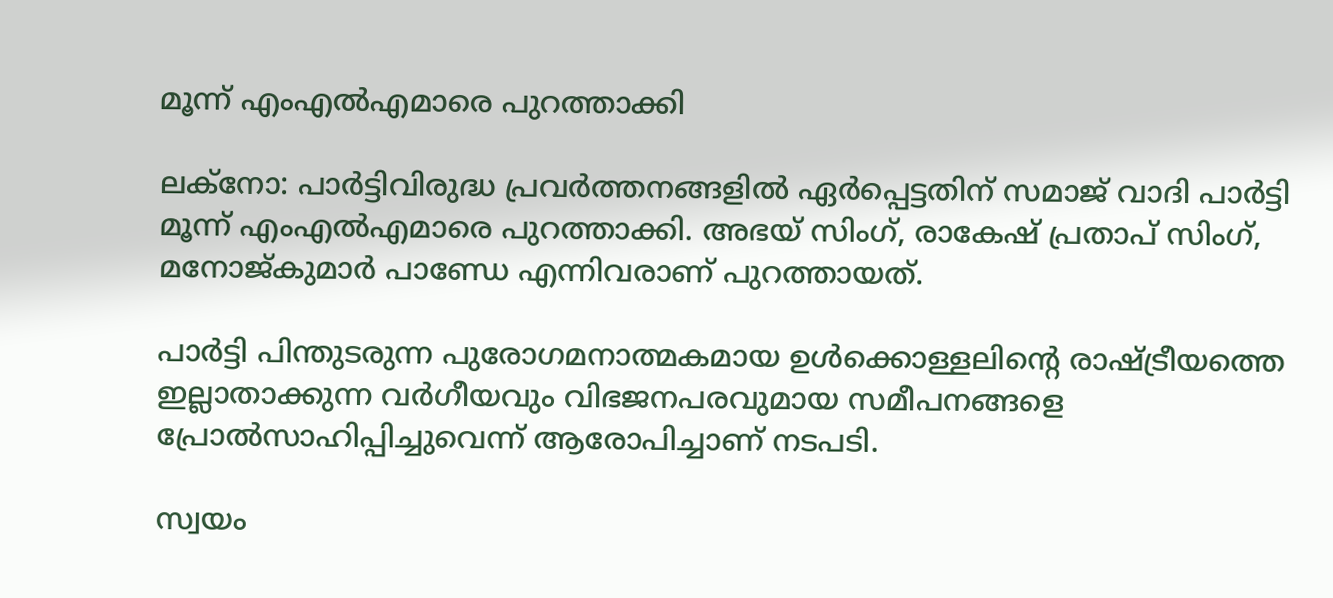മൂന്ന് എംഎൽഎമാരെ പുറത്താക്കി

ലക്നോ: പാർട്ടിവിരുദ്ധ പ്രവർത്തനങ്ങളിൽ ഏർപ്പെട്ടതിന് സമാജ് വാദി പാർട്ടി മൂന്ന് എംഎൽഎമാരെ പുറത്താക്കി. അഭയ് സിംഗ്, രാകേഷ് പ്രതാപ് സിംഗ്, മനോജ്കുമാർ പാണ്ഡേ എന്നിവരാണ് പുറത്തായത്.

പാർട്ടി പിന്തുടരുന്ന പുരോഗമനാത്മകമായ ഉൾക്കൊള്ളലിന്‍റെ രാഷ്ട്രീയത്തെ ഇല്ലാതാക്കുന്ന വർഗീയവും വിഭജനപരവുമായ സമീപനങ്ങളെ പ്രോൽസാഹിപ്പിച്ചുവെന്ന് ആരോപിച്ചാണ് നടപടി.

സ്വയം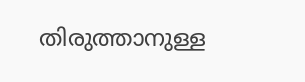തിരുത്താനുള്ള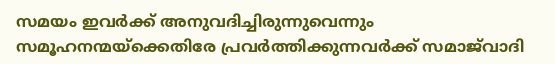സമയം ഇവർക്ക് അനുവദിച്ചിരുന്നുവെന്നും സമൂഹനന്മയ്ക്കെതിരേ പ്രവർത്തിക്കുന്നവർക്ക് സമാജ്‌വാദി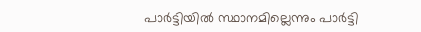പാർട്ടിയിൽ സ്ഥാനമില്ലെന്നും പാർട്ടി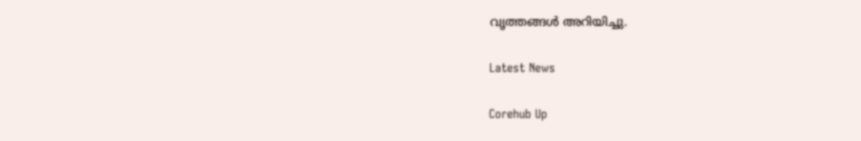വൃത്തങ്ങൾ അറിയിച്ചു.

Latest News

Corehub Up